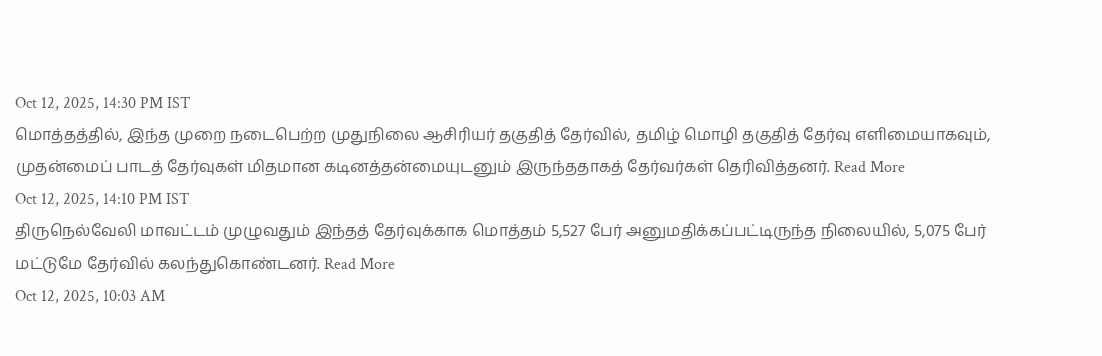Oct 12, 2025, 14:30 PM IST
மொத்தத்தில், இந்த முறை நடைபெற்ற முதுநிலை ஆசிரியர் தகுதித் தேர்வில், தமிழ் மொழி தகுதித் தேர்வு எளிமையாகவும், முதன்மைப் பாடத் தேர்வுகள் மிதமான கடினத்தன்மையுடனும் இருந்ததாகத் தேர்வர்கள் தெரிவித்தனர். Read More
Oct 12, 2025, 14:10 PM IST
திருநெல்வேலி மாவட்டம் முழுவதும் இந்தத் தேர்வுக்காக மொத்தம் 5,527 பேர் அனுமதிக்கப்பட்டிருந்த நிலையில், 5,075 பேர் மட்டுமே தேர்வில் கலந்துகொண்டனர். Read More
Oct 12, 2025, 10:03 AM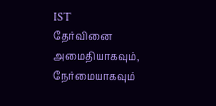IST
தேர்வினை அமைதியாகவும், நேர்மையாகவும்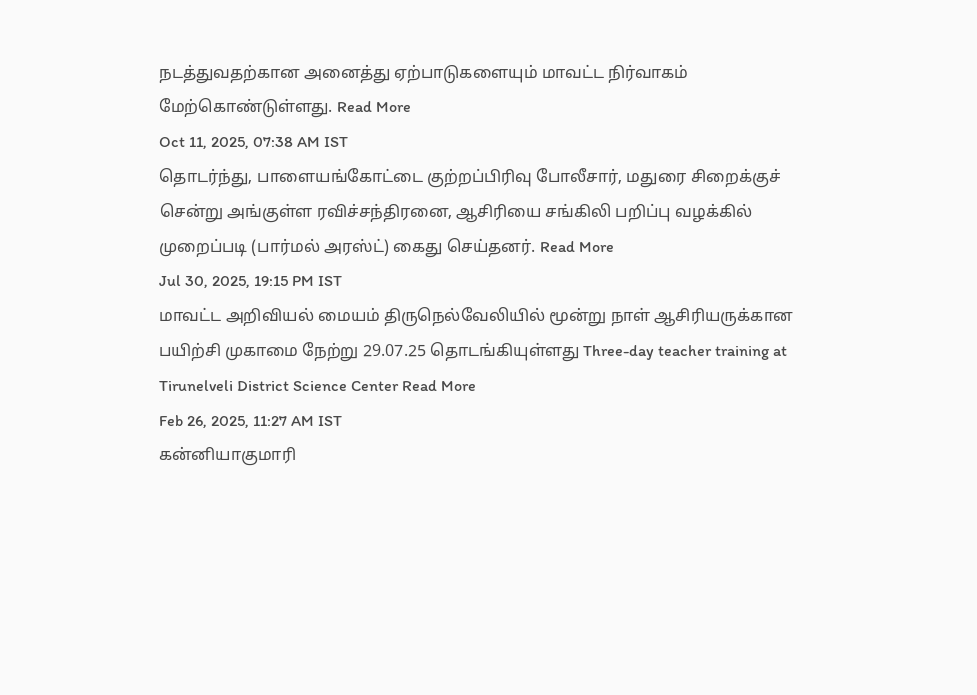நடத்துவதற்கான அனைத்து ஏற்பாடுகளையும் மாவட்ட நிர்வாகம் மேற்கொண்டுள்ளது. Read More
Oct 11, 2025, 07:38 AM IST
தொடர்ந்து, பாளையங்கோட்டை குற்றப்பிரிவு போலீசார், மதுரை சிறைக்குச் சென்று அங்குள்ள ரவிச்சந்திரனை, ஆசிரியை சங்கிலி பறிப்பு வழக்கில் முறைப்படி (பார்மல் அரஸ்ட்) கைது செய்தனர். Read More
Jul 30, 2025, 19:15 PM IST
மாவட்ட அறிவியல் மையம் திருநெல்வேலியில் மூன்று நாள் ஆசிரியருக்கான பயிற்சி முகாமை நேற்று 29.07.25 தொடங்கியுள்ளது Three-day teacher training at Tirunelveli District Science Center Read More
Feb 26, 2025, 11:27 AM IST
கன்னியாகுமாரி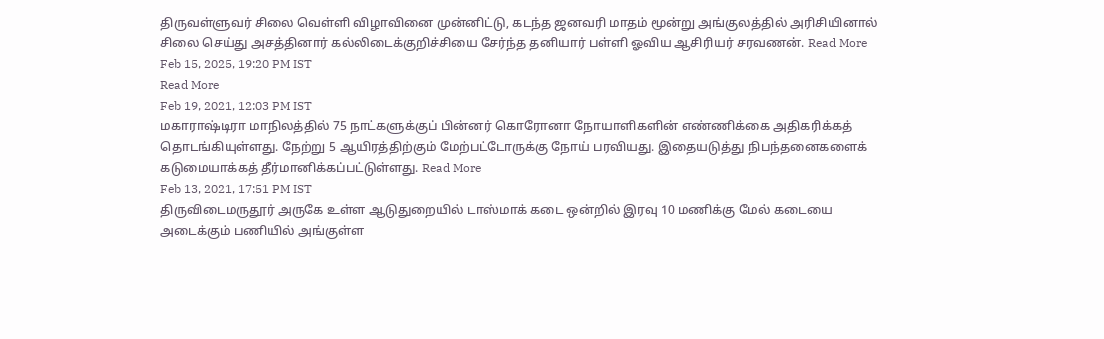திருவள்ளுவர் சிலை வெள்ளி விழாவினை முன்னிட்டு, கடந்த ஜனவரி மாதம் மூன்று அங்குலத்தில் அரிசியினால் சிலை செய்து அசத்தினார் கல்லிடைக்குறிச்சியை சேர்ந்த தனியார் பள்ளி ஓவிய ஆசிரியர் சரவணன். Read More
Feb 15, 2025, 19:20 PM IST
Read More
Feb 19, 2021, 12:03 PM IST
மகாராஷ்டிரா மாநிலத்தில் 75 நாட்களுக்குப் பின்னர் கொரோனா நோயாளிகளின் எண்ணிக்கை அதிகரிக்கத் தொடங்கியுள்ளது. நேற்று 5 ஆயிரத்திற்கும் மேற்பட்டோருக்கு நோய் பரவியது. இதையடுத்து நிபந்தனைகளைக் கடுமையாக்கத் தீர்மானிக்கப்பட்டுள்ளது. Read More
Feb 13, 2021, 17:51 PM IST
திருவிடைமருதூர் அருகே உள்ள ஆடுதுறையில் டாஸ்மாக் கடை ஒன்றில் இரவு 10 மணிக்கு மேல் கடையை அடைக்கும் பணியில் அங்குள்ள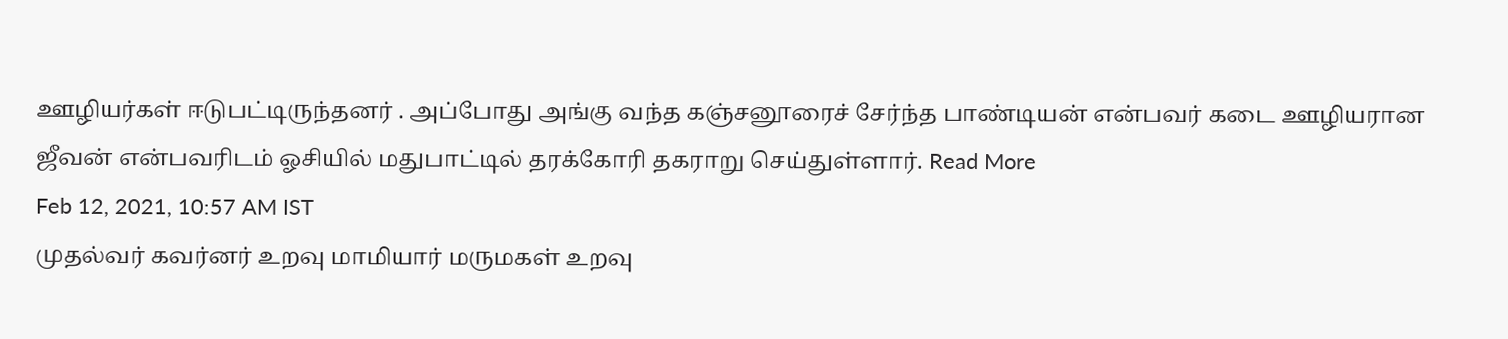ஊழியர்கள் ஈடுபட்டிருந்தனர் . அப்போது அங்கு வந்த கஞ்சனூரைச் சேர்ந்த பாண்டியன் என்பவர் கடை ஊழியரான ஜீவன் என்பவரிடம் ஓசியில் மதுபாட்டில் தரக்கோரி தகராறு செய்துள்ளார். Read More
Feb 12, 2021, 10:57 AM IST
முதல்வர் கவர்னர் உறவு மாமியார் மருமகள் உறவு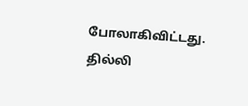போலாகிவிட்டது. தில்லி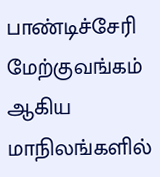பாண்டிச்சேரி மேற்குவங்கம் ஆகிய மாநிலங்களில்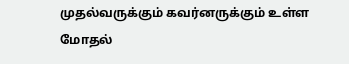முதல்வருக்கும் கவர்னருக்கும் உள்ள மோதல்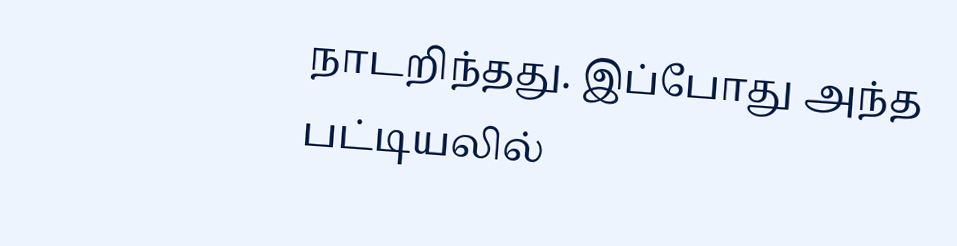நாடறிந்தது. இப்போது அந்த பட்டியலில்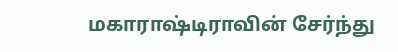மகாராஷ்டிராவின் சேர்ந்து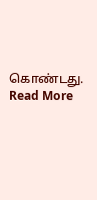கொண்டது. Read More